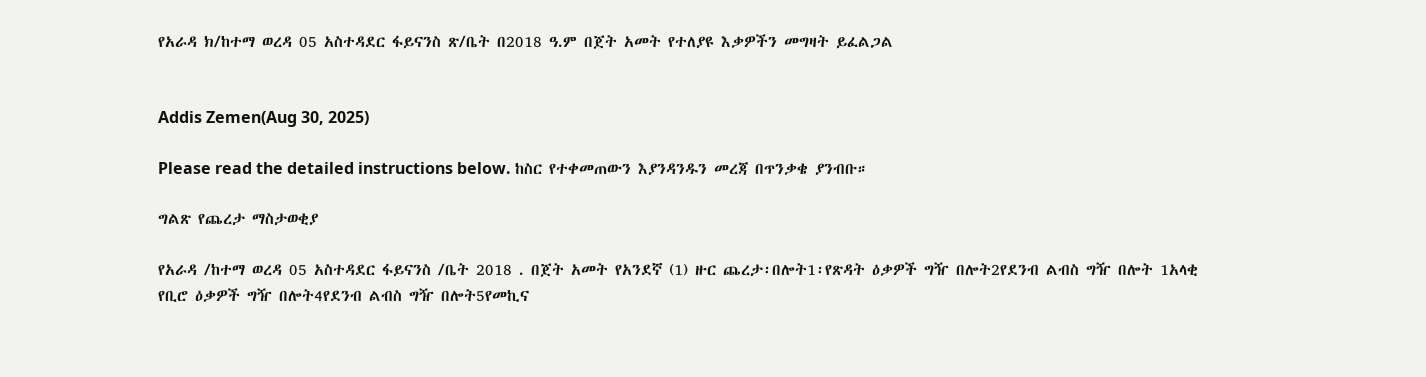የአራዳ ክ/ከተማ ወረዳ 05 አስተዳደር ፋይናንስ ጽ/ቤት በ2018 ዓ.ም በጀት አመት የተለያዩ እቃዎችን መግዛት ይፈልጋል


Addis Zemen(Aug 30, 2025)

Please read the detailed instructions below. ከስር የተቀመጠውን እያንዳንዱን መረጃ በጥንቃቄ ያንብቡ።

ግልጽ የጨረታ ማስታወቂያ

የአራዳ /ከተማ ወረዳ 05 አስተዳደር ፋይናንስ /ቤት 2018 . በጀት አመት የአንደኛ (1) ዙር ጨረታ፡በሎት1፡የጽዳት ዕቃዎች ግዥ በሎት2የደንብ ልብስ ግዥ በሎት 1አላቂ የቢሮ ዕቃዎች ግዥ በሎት4የደንብ ልብስ ግዥ በሎት5የመኪና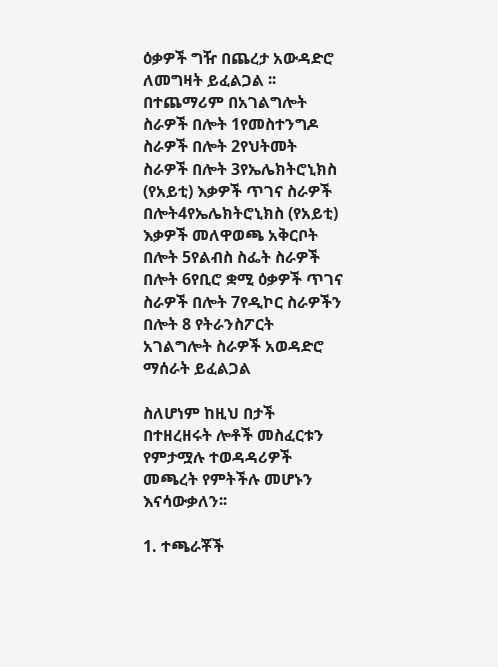ዕቃዎች ግዥ በጨረታ አውዳድሮ ለመግዛት ይፈልጋል ፡፡ በተጨማሪም በአገልግሎት ስራዎች በሎት 1የመስተንግዶ ስራዎች በሎት 2የህትመት ስራዎች በሎት 3የኤሌክትሮኒክስ (የአይቲ) እቃዎች ጥገና ስራዎች በሎት4የኤሌክትሮኒክስ (የአይቲ) እቃዎች መለዋወጫ አቅርቦት በሎት 5የልብስ ስፌት ስራዎች በሎት 6የቢሮ ቋሚ ዕቃዎች ጥገና ስራዎች በሎት 7የዲኮር ስራዎችን በሎት 8 የትራንስፖርት አገልግሎት ስራዎች አወዳድሮ ማሰራት ይፈልጋል

ስለሆነም ከዚህ በታች በተዘረዘሩት ሎቶች መስፈርቱን የምታሟሉ ተወዳዳሪዎች መጫረት የምትችሉ መሆኑን እናሳውቃለን፡፡

1. ተጫራቾች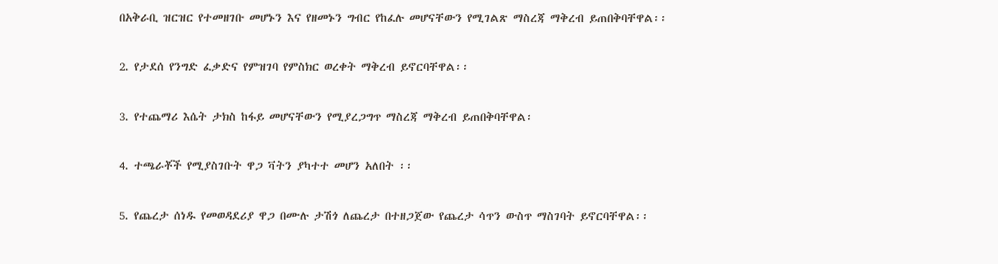በአቅራቢ ዝርዝር የተመዘገቡ መሆኑን እና የዘመኑን ግብር የከፈሉ መሆናቸውን የሚገልጽ ማስረጃ ማቅረብ ይጠበቅባቸዋል፡፡

2. የታደሰ የንግድ ፈቃድና የምዝገባ የምስክር ወረቀት ማቅረብ ይኖርባቸዋል፡፡

3. የተጨማሪ እሴት ታክስ ከፋይ መሆናቸውን የሚያረጋግጥ ማስረጃ ማቅረብ ይጠበቅባቸዋል፡

4. ተጫራቾች የሚያስገቡት ዋጋ ቫትን ያካተተ መሆን አለበት ፡፡

5. የጨረታ ሰነዱ የመወዳደሪያ ዋጋ በሙሉ ታሽጎ ለጨረታ በተዘጋጀው የጨረታ ሳጥን ውስጥ ማስገባት ይኖርባቸዋል፡፡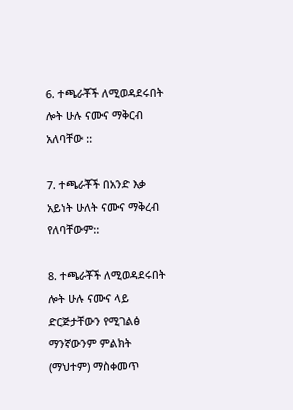6. ተጫራቾች ለሚወዳደሩበት ሎት ሁሉ ናሙና ማቅርብ አለባቸው ::

7. ተጫራቾች በአንድ እቃ አይነት ሁለት ናሙና ማቅረብ የለባቸውም::

8. ተጫራቾች ለሚወዳደሩበት ሎት ሁሉ ናሙና ላይ ድርጅታቸውን የሚገልፅ ማንኛውንም ምልክት (ማህተም) ማስቀመጥ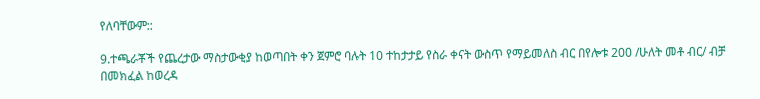የለባቸውም::

9.ተጫራቾች የጨረታው ማስታውቂያ ከወጣበት ቀን ጀምሮ ባሉት 10 ተከታታይ የስራ ቀናት ውስጥ የማይመለስ ብር በየሎቱ 200 /ሁለት መቶ ብር/ ብቻ በመክፈል ከወረዳ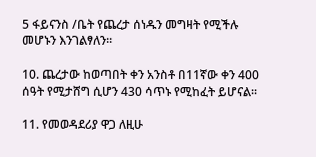5 ፋይናንስ /ቤት የጨረታ ሰነዱን መግዛት የሚችሉ መሆኑን እንገልፃለን፡፡

10. ጨረታው ከወጣበት ቀን አንስቶ በ11ኛው ቀን 400 ሰዓት የሚታሸግ ሲሆን 430 ሳጥኑ የሚከፈት ይሆናል፡፡

11. የመወዳደሪያ ዋጋ ለዚሁ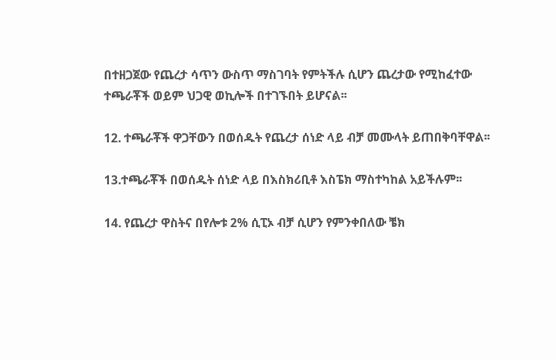በተዘጋጀው የጨረታ ሳጥን ውስጥ ማስገባት የምትችሉ ሲሆን ጨረታው የሚከፈተው ተጫራቾች ወይም ህጋዊ ወኪሎች በተገኙበት ይሆናል፡፡

12. ተጫራቾች ዋጋቸውን በወሰዱት የጨረታ ሰነድ ላይ ብቻ መሙላት ይጠበቅባቸዋል፡፡

13.ተጫራቾች በወሰዱት ሰነድ ላይ በእስክሪቢቶ እስፔክ ማስተካከል አይችሉም፡፡

14. የጨረታ ዋስትና በየሎቱ 2% ሲፒኦ ብቻ ሲሆን የምንቀበለው ቼክ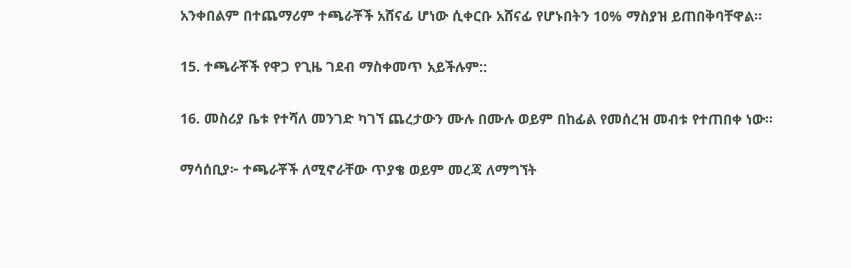አንቀበልም በተጨማሪም ተጫራቾች አሸናፊ ሆነው ሲቀርቡ አሸናፊ የሆኑበትን 10% ማስያዝ ይጠበቅባቸዋል፡፡

15. ተጫራቾች የዋጋ የጊዜ ገደብ ማስቀመጥ አይችሉም::

16. መስሪያ ቤቱ የተሻለ መንገድ ካገኘ ጨረታውን ሙሉ በሙሉ ወይም በከፊል የመሰረዝ መብቱ የተጠበቀ ነው፡፡

ማሳሰቢያ፦ ተጫራቾች ለሚኖራቸው ጥያቄ ወይም መረጃ ለማግኘት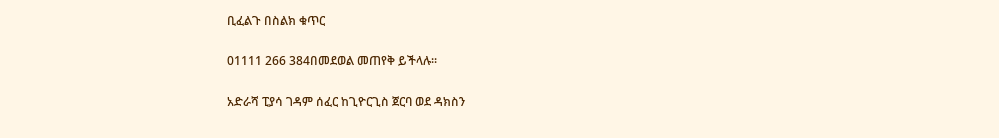ቢፈልጉ በስልክ ቁጥር

01111 266 384በመደወል መጠየቅ ይችላሉ፡፡

አድራሻ ፒያሳ ገዳም ሰፈር ከጊዮርጊስ ጀርባ ወደ ዳክስን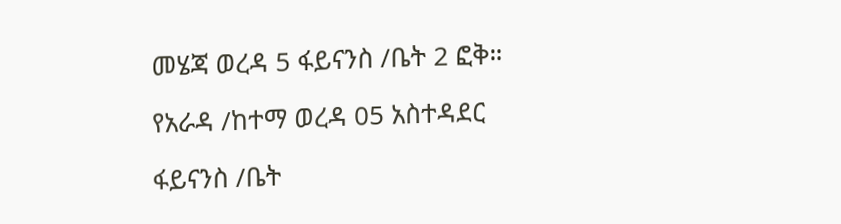መሄጃ ወረዳ 5 ፋይናንስ /ቤት 2 ፎቅ።

የአራዳ /ከተማ ወረዳ 05 አስተዳደር

ፋይናንስ /ቤት